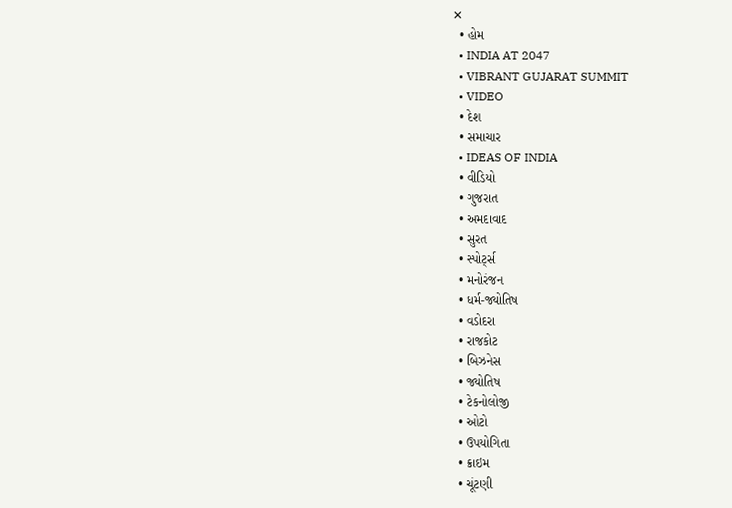✕
  • હોમ
  • INDIA AT 2047
  • VIBRANT GUJARAT SUMMIT
  • VIDEO
  • દેશ
  • સમાચાર
  • IDEAS OF INDIA
  • વીડિયો
  • ગુજરાત
  • અમદાવાદ
  • સુરત
  • સ્પોર્ટ્સ
  • મનોરંજન
  • ધર્મ-જ્યોતિષ
  • વડોદરા
  • રાજકોટ
  • બિઝનેસ
  • જ્યોતિષ
  • ટેકનોલોજી
  • ઓટો
  • ઉપયોગિતા
  • ક્રાઇમ
  • ચૂંટણી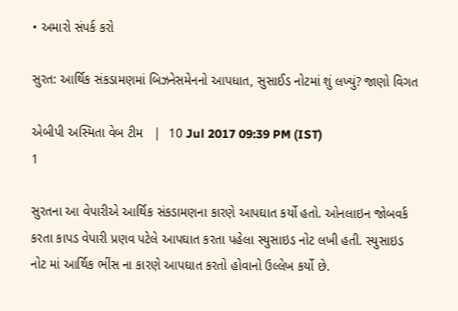• અમારો સંપર્ક કરો

સુરત: આર્થિક સંકડામણમાં બિઝનેસમેનનો આપધાત, સુસાઈડ નોટમાં શું લખ્યું? જાણો વિગત

એબીપી અસ્મિતા વેબ ટીમ   |  10 Jul 2017 09:39 PM (IST)
1

સુરતના આ વેપારીએ આર્થિક સંકડામણના કારણે આપઘાત કર્યો હતો. ઓનલાઇન જોબવર્ક કરતા કાપડ વેપારી પ્રણવ પટેલે આપઘાત કરતા પહેલા સ્યુસાઇડ નોટ લખી હતી. સ્યુસાઇડ નોટ માં આર્થિક ભીંસ ના કારણે આપઘાત કરતો હોવાનો ઉલ્લેખ કર્યો છે.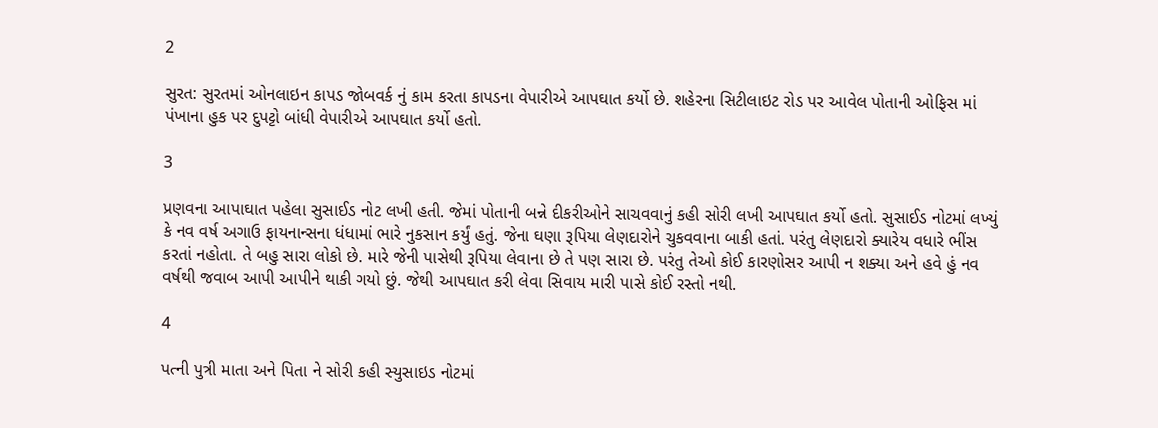2

સુરત: સુરતમાં ઓનલાઇન કાપડ જોબવર્ક નું કામ કરતા કાપડના વેપારીએ આપઘાત કર્યો છે. શહેરના સિટીલાઇટ રોડ પર આવેલ પોતાની ઓફિસ માં પંખાના હુક પર દુપટ્ટો બાંધી વેપારીએ આપઘાત કર્યો હતો.

3

પ્રણવના આપાઘાત પહેલા સુસાઈડ નોટ લખી હતી. જેમાં પોતાની બન્ને દીકરીઓને સાચવવાનું કહી સોરી લખી આપઘાત કર્યો હતો. સુસાઈડ નોટમાં લખ્યું કે નવ વર્ષ અગાઉ ફાયનાન્સના ધંધામાં ભારે નુકસાન કર્યું હતું. જેના ઘણા રૂપિયા લેણદારોને ચુકવવાના બાકી હતાં. પરંતુ લેણદારો ક્યારેય વધારે ભીંસ કરતાં નહોતા. તે બહુ સારા લોકો છે. મારે જેની પાસેથી રૂપિયા લેવાના છે તે પણ સારા છે. પરંતુ તેઓ કોઈ કારણોસર આપી ન શક્યા અને હવે હું નવ વર્ષથી જવાબ આપી આપીને થાકી ગયો છું. જેથી આપઘાત કરી લેવા સિવાય મારી પાસે કોઈ રસ્તો નથી.

4

પત્ની પુત્રી માતા અને પિતા ને સોરી કહી સ્યુસાઇડ નોટમાં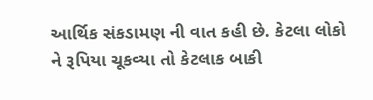આર્થિક સંકડામણ ની વાત કહી છે. કેટલા લોકો ને રૂપિયા ચૂકવ્યા તો કેટલાક બાકી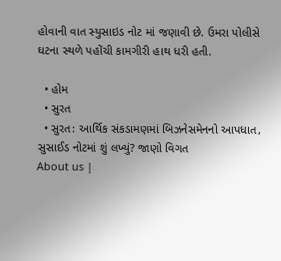હોવાની વાત સ્યુસાઇડ નોટ માં જણાવી છે. ઉમરા પોલીસે ઘટના સ્થળે પહોંચી કામગીરી હાથ ધરી હતી.

  • હોમ
  • સુરત
  • સુરત: આર્થિક સંકડામણમાં બિઝનેસમેનનો આપધાત, સુસાઈડ નોટમાં શું લખ્યું? જાણો વિગત
About us |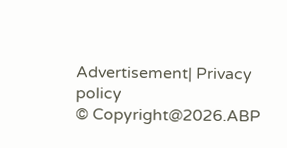Advertisement| Privacy policy
© Copyright@2026.ABP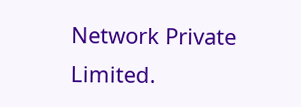Network Private Limited.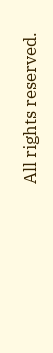All rights reserved.